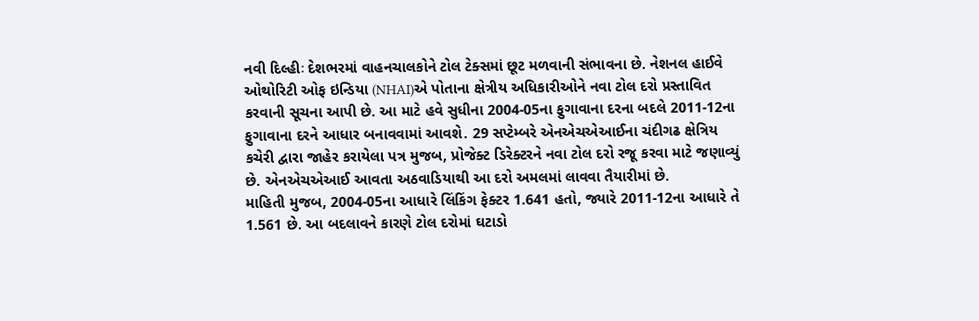નવી દિલ્હીઃ દેશભરમાં વાહનચાલકોને ટોલ ટેક્સમાં છૂટ મળવાની સંભાવના છે. નેશનલ હાઈવે ઓથોરિટી ઓફ ઇન્ડિયા (NHAI)એ પોતાના ક્ષેત્રીય અધિકારીઓને નવા ટોલ દરો પ્રસ્તાવિત કરવાની સૂચના આપી છે. આ માટે હવે સુધીના 2004-05ના ફુગાવાના દરના બદલે 2011-12ના ફુગાવાના દરને આધાર બનાવવામાં આવશે. 29 સપ્ટેમ્બરે એનએચએઆઈના ચંદીગઢ ક્ષેત્રિય કચેરી દ્વારા જાહેર કરાયેલા પત્ર મુજબ, પ્રોજેક્ટ ડિરેક્ટરને નવા ટોલ દરો રજૂ કરવા માટે જણાવ્યું છે. એનએચએઆઈ આવતા અઠવાડિયાથી આ દરો અમલમાં લાવવા તૈયારીમાં છે.
માહિતી મુજબ, 2004-05ના આધારે લિંકિંગ ફેક્ટર 1.641 હતો, જ્યારે 2011-12ના આધારે તે 1.561 છે. આ બદલાવને કારણે ટોલ દરોમાં ઘટાડો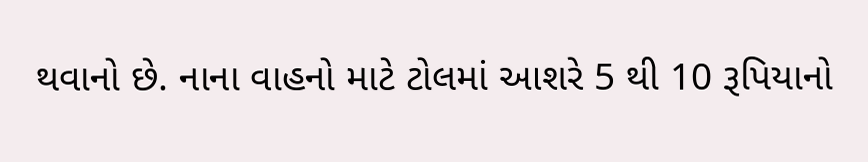થવાનો છે. નાના વાહનો માટે ટોલમાં આશરે 5 થી 10 રૂપિયાનો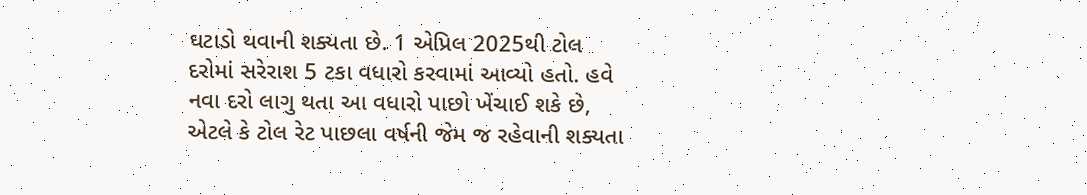ઘટાડો થવાની શક્યતા છે. 1 એપ્રિલ 2025થી ટોલ દરોમાં સરેરાશ 5 ટકા વધારો કરવામાં આવ્યો હતો. હવે નવા દરો લાગુ થતા આ વધારો પાછો ખેંચાઈ શકે છે, એટલે કે ટોલ રેટ પાછલા વર્ષની જેમ જ રહેવાની શક્યતા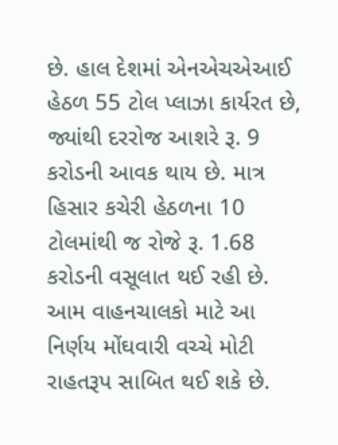છે. હાલ દેશમાં એનએચએઆઈ હેઠળ 55 ટોલ પ્લાઝા કાર્યરત છે, જ્યાંથી દરરોજ આશરે રૂ. 9 કરોડની આવક થાય છે. માત્ર હિસાર કચેરી હેઠળના 10 ટોલમાંથી જ રોજે રૂ. 1.68 કરોડની વસૂલાત થઈ રહી છે. આમ વાહનચાલકો માટે આ નિર્ણય મોંઘવારી વચ્ચે મોટી રાહતરૂપ સાબિત થઈ શકે છે.